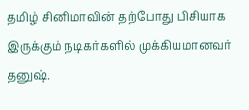தமிழ் சினிமாவின் தற்போது பிசியாக இருக்கும் நடிகர்களில் முக்கியமானவர் தனுஷ்.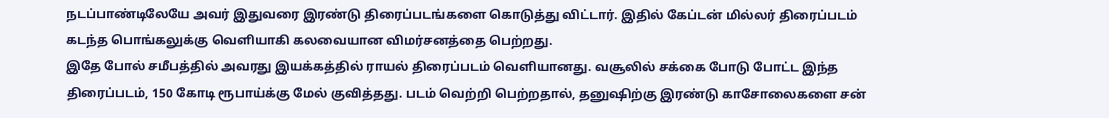நடப்பாண்டிலேயே அவர் இதுவரை இரண்டு திரைப்படங்களை கொடுத்து விட்டார். இதில் கேப்டன் மில்லர் திரைப்படம் கடந்த பொங்கலுக்கு வெளியாகி கலவையான விமர்சனத்தை பெற்றது.
இதே போல் சமீபத்தில் அவரது இயக்கத்தில் ராயல் திரைப்படம் வெளியானது. வசூலில் சக்கை போடு போட்ட இந்த திரைப்படம், 150 கோடி ரூபாய்க்கு மேல் குவித்தது. படம் வெற்றி பெற்றதால், தனுஷிற்கு இரண்டு காசோலைகளை சன்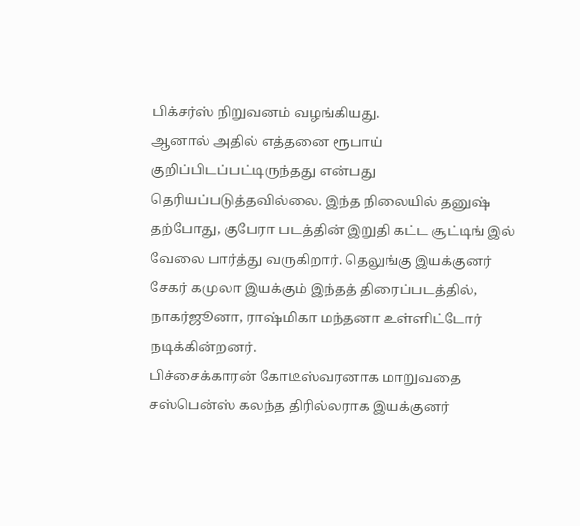பிக்சர்ஸ் நிறுவனம் வழங்கியது.
ஆனால் அதில் எத்தனை ரூபாய் குறிப்பிடப்பட்டிருந்தது என்பது தெரியப்படுத்தவில்லை. இந்த நிலையில் தனுஷ் தற்போது, குபேரா படத்தின் இறுதி கட்ட சூட்டிங் இல் வேலை பார்த்து வருகிறார். தெலுங்கு இயக்குனர் சேகர் கமுலா இயக்கும் இந்தத் திரைப்படத்தில், நாகர்ஜூனா, ராஷ்மிகா மந்தனா உள்ளிட்டோர் நடிக்கின்றனர்.
பிச்சைக்காரன் கோடீஸ்வரனாக மாறுவதை சஸ்பென்ஸ் கலந்த திரில்லராக இயக்குனர்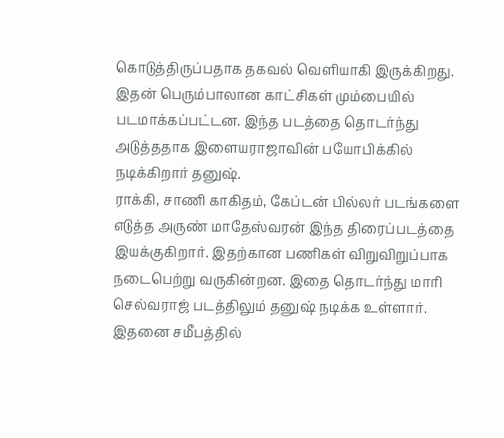கொடுத்திருப்பதாக தகவல் வெளியாகி இருக்கிறது. இதன் பெரும்பாலான காட்சிகள் மும்பையில் படமாக்கப்பட்டன. இந்த படத்தை தொடர்ந்து அடுத்ததாக இளையராஜாவின் பயோபிக்கில் நடிக்கிறார் தனுஷ்.
ராக்கி, சாணி காகிதம், கேப்டன் பில்லர் படங்களை எடுத்த அருண் மாதேஸ்வரன் இந்த திரைப்படத்தை இயக்குகிறார். இதற்கான பணிகள் விறுவிறுப்பாக நடைபெற்று வருகின்றன. இதை தொடர்ந்து மாரி செல்வராஜ் படத்திலும் தனுஷ் நடிக்க உள்ளார். இதனை சமீபத்தில்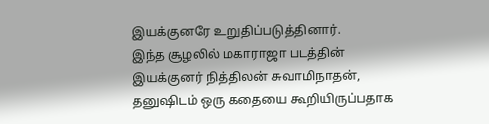இயக்குனரே உறுதிப்படுத்தினார்.
இந்த சூழலில் மகாராஜா படத்தின் இயக்குனர் நித்திலன் சுவாமிநாதன், தனுஷிடம் ஒரு கதையை கூறியிருப்பதாக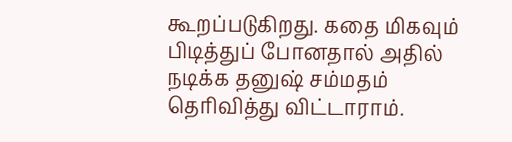கூறப்படுகிறது. கதை மிகவும் பிடித்துப் போனதால் அதில் நடிக்க தனுஷ் சம்மதம் தெரிவித்து விட்டாராம்.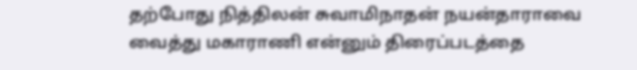தற்போது நித்திலன் சுவாமிநாதன் நயன்தாராவை வைத்து மகாராணி என்னும் திரைப்படத்தை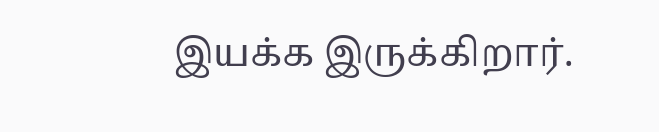இயக்க இருக்கிறார்.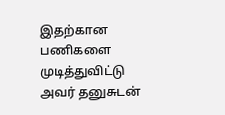இதற்கான பணிகளை முடித்துவிட்டு அவர் தனுசுடன்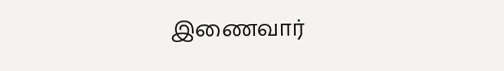இணைவார்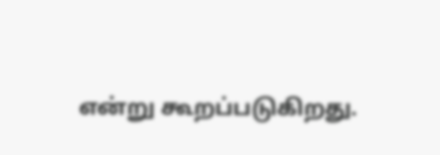என்று கூறப்படுகிறது.